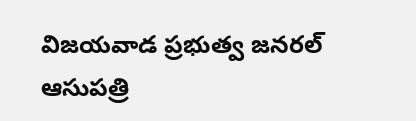విజయవాడ ప్రభుత్వ జనరల్ ఆసుపత్రి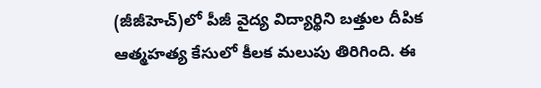(జీజీహెచ్)లో పీజీ వైద్య విద్యార్థిని బత్తుల దీపిక ఆత్మహత్య కేసులో కీలక మలుపు తిరిగింది. ఈ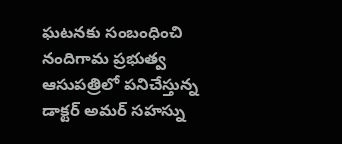ఘటనకు సంబంధించి నందిగామ ప్రభుత్వ ఆసుపత్రిలో పనిచేస్తున్న డాక్టర్ అమర్ సహస్ను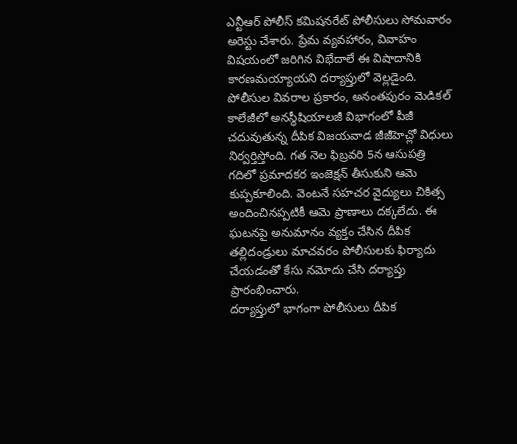ఎన్టీఆర్ పోలీస్ కమిషనరేట్ పోలీసులు సోమవారం అరెస్టు చేశారు. ప్రేమ వ్యవహారం, వివాహం విషయంలో జరిగిన విభేదాలే ఈ విషాదానికి కారణమయ్యాయని దర్యాప్తులో వెల్లడైంది.
పోలీసుల వివరాల ప్రకారం, అనంతపురం మెడికల్ కాలేజీలో అనస్థీషియాలజీ విభాగంలో పీజీ చదువుతున్న దీపిక విజయవాడ జీజీహెచ్లో విధులు నిర్వర్తిస్తోంది. గత నెల ఫిబ్రవరి 5న ఆసుపత్రి గదిలో ప్రమాదకర ఇంజెక్షన్ తీసుకుని ఆమె కుప్పకూలింది. వెంటనే సహచర వైద్యులు చికిత్స అందించినప్పటికీ ఆమె ప్రాణాలు దక్కలేదు. ఈ ఘటనపై అనుమానం వ్యక్తం చేసిన దీపిక తల్లిదండ్రులు మాచవరం పోలీసులకు ఫిర్యాదు చేయడంతో కేసు నమోదు చేసి దర్యాప్తు ప్రారంభించారు.
దర్యాప్తులో భాగంగా పోలీసులు దీపిక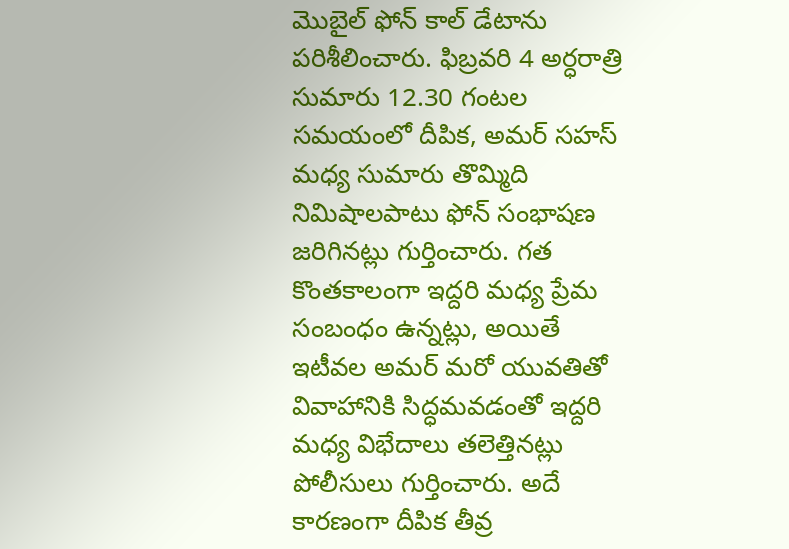మొబైల్ ఫోన్ కాల్ డేటాను పరిశీలించారు. ఫిబ్రవరి 4 అర్ధరాత్రి సుమారు 12.30 గంటల సమయంలో దీపిక, అమర్ సహస్ మధ్య సుమారు తొమ్మిది నిమిషాలపాటు ఫోన్ సంభాషణ జరిగినట్లు గుర్తించారు. గత కొంతకాలంగా ఇద్దరి మధ్య ప్రేమ సంబంధం ఉన్నట్లు, అయితే ఇటీవల అమర్ మరో యువతితో వివాహానికి సిద్ధమవడంతో ఇద్దరి మధ్య విభేదాలు తలెత్తినట్లు పోలీసులు గుర్తించారు. అదే కారణంగా దీపిక తీవ్ర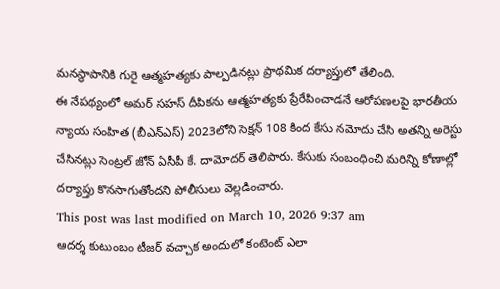మనస్థాపానికి గురై ఆత్మహత్యకు పాల్పడినట్లు ప్రాథమిక దర్యాప్తులో తేలింది.
ఈ నేపథ్యంలో అమర్ సహస్ దీపికను ఆత్మహత్యకు ప్రేరేపించాడనే ఆరోపణలపై భారతీయ న్యాయ సంహిత (బీఎన్ఎస్) 2023లోని సెక్షన్ 108 కింద కేసు నమోదు చేసి అతన్ని అరెస్టు చేసినట్లు సెంట్రల్ జోన్ ఏసీపీ కే. దామోదర్ తెలిపారు. కేసుకు సంబంధించి మరిన్ని కోణాల్లో దర్యాప్తు కొనసాగుతోందని పోలీసులు వెల్లడించారు.
This post was last modified on March 10, 2026 9:37 am
ఆదర్శ కుటుంబం టీజర్ వచ్చాక అందులో కంటెంట్ ఎలా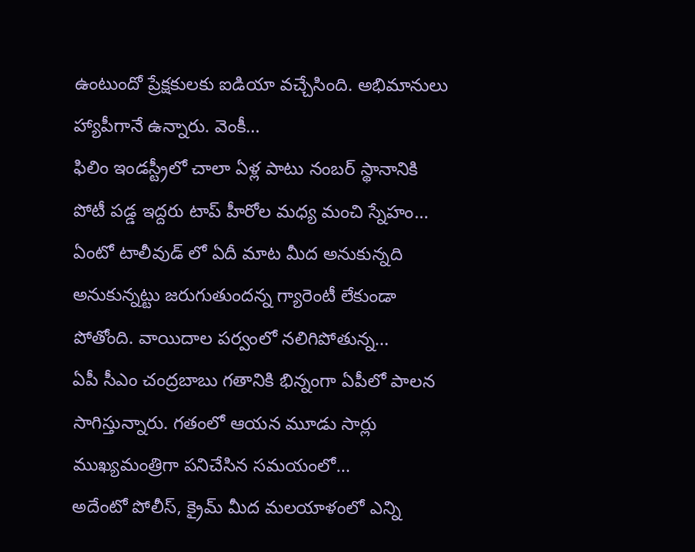ఉంటుందో ప్రేక్షకులకు ఐడియా వచ్చేసింది. అభిమానులు హ్యాపీగానే ఉన్నారు. వెంకీ…
ఫిలిం ఇండస్ట్రీలో చాలా ఏళ్ల పాటు నంబర్ స్థానానికి పోటీ పడ్డ ఇద్దరు టాప్ హీరోల మధ్య మంచి స్నేహం…
ఏంటో టాలీవుడ్ లో ఏదీ మాట మీద అనుకున్నది అనుకున్నట్టు జరుగుతుందన్న గ్యారెంటీ లేకుండా పోతోంది. వాయిదాల పర్వంలో నలిగిపోతున్న…
ఏపీ సీఎం చంద్రబాబు గతానికి భిన్నంగా ఏపీలో పాలన సాగిస్తున్నారు. గతంలో ఆయన మూడు సార్లు ముఖ్యమంత్రిగా పనిచేసిన సమయంలో…
అదేంటో పోలీస్, క్రైమ్ మీద మలయాళంలో ఎన్ని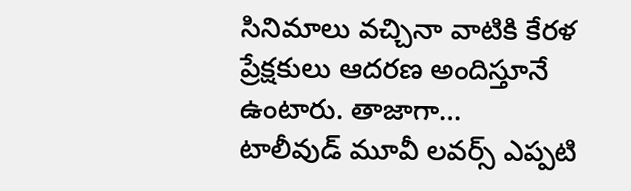సినిమాలు వచ్చినా వాటికి కేరళ ప్రేక్షకులు ఆదరణ అందిస్తూనే ఉంటారు. తాజాగా…
టాలీవుడ్ మూవీ లవర్స్ ఎప్పటి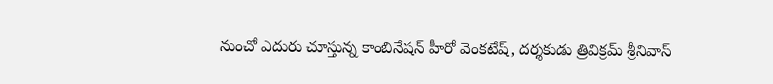నుంచో ఎదురు చూస్తున్న కాంబినేషన్ హీరో వెంకటేష్, దర్శకుడు త్రివిక్రమ్ శ్రీనివాస్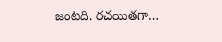జంటది. రచయితగా…